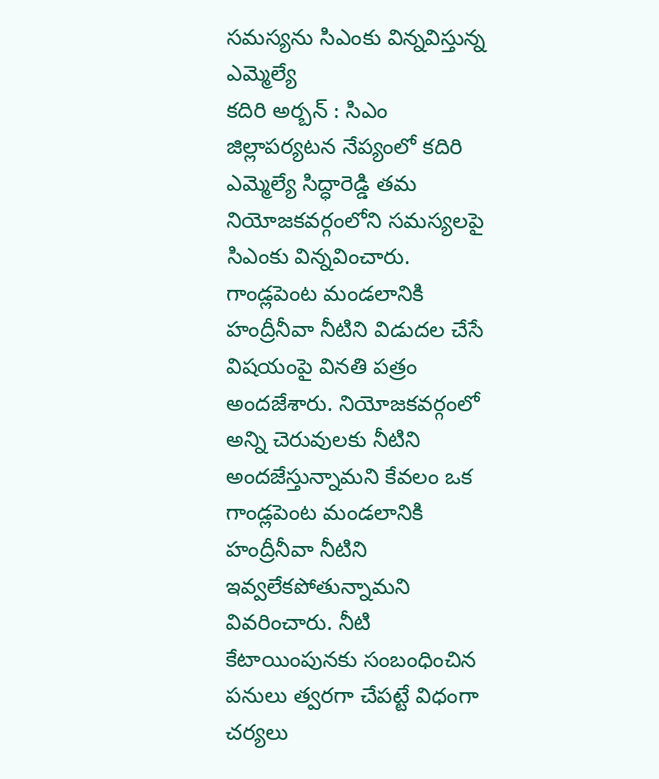సమస్యను సిఎంకు విన్నవిస్తున్న ఎమ్మెల్యే
కదిరి అర్బన్ : సిఎం జిల్లాపర్యటన నేప్యంలో కదిరి ఎమ్మెల్యే సిద్ధారెడ్డి తమ నియోజకవర్గంలోని సమస్యలపై సిఎంకు విన్నవించారు. గాండ్లపెంట మండలానికి హంద్రీనీవా నీటిని విడుదల చేసే విషయంపై వినతి పత్రం అందజేశారు. నియోజకవర్గంలో అన్ని చెరువులకు నీటిని అందజేస్తున్నామని కేవలం ఒక గాండ్లపెంట మండలానికి హంద్రీనీవా నీటిని ఇవ్వలేకపోతున్నామని వివరించారు. నీటి కేటాయింపునకు సంబంధించిన పనులు త్వరగా చేపట్టే విధంగా చర్యలు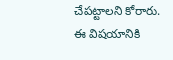చేపట్టాలని కోరారు. ఈ విషయానికి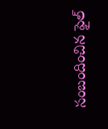సంబందించిన ఫైల్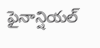ఫైనాన్షియల్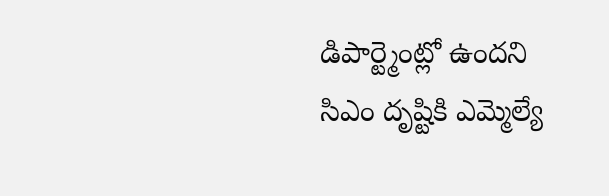డిపార్ట్మెంట్లో ఉందని సిఎం దృష్టికి ఎమ్మెల్యే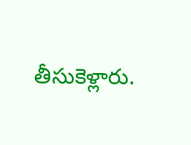తీసుకెళ్లారు.